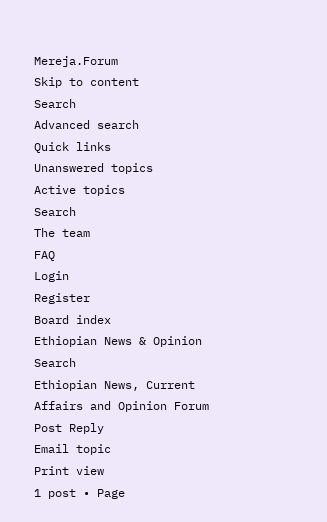Mereja.Forum
Skip to content
Search
Advanced search
Quick links
Unanswered topics
Active topics
Search
The team
FAQ
Login
Register
Board index
Ethiopian News & Opinion
Search
Ethiopian News, Current Affairs and Opinion Forum
Post Reply
Email topic
Print view
1 post • Page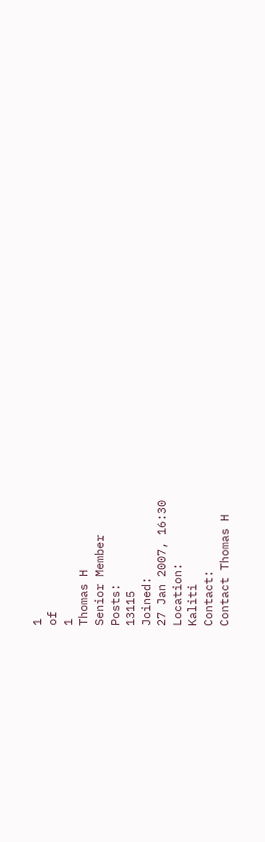1
of
1
Thomas H
Senior Member
Posts:
13115
Joined:
27 Jan 2007, 16:30
Location:
Kaliti
Contact:
Contact Thomas H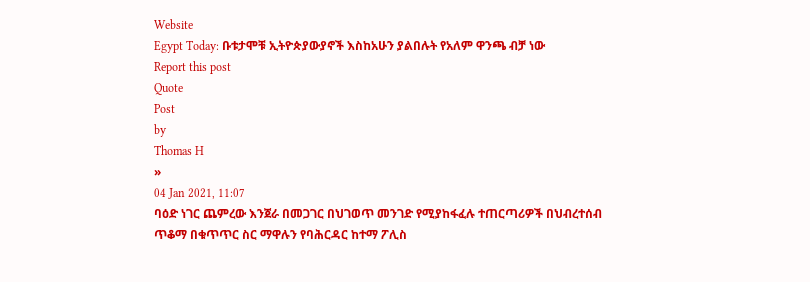Website
Egypt Today: ቡቱታሞቹ ኢትዮጵያውያኖች እስከአሁን ያልበሉት የአለም ዋንጫ ብቻ ነው
Report this post
Quote
Post
by
Thomas H
»
04 Jan 2021, 11:07
ባዕድ ነገር ጨምረው እንጀራ በመጋገር በህገወጥ መንገድ የሚያከፋፈሉ ተጠርጣሪዎች በህብረተሰብ ጥቆማ በቁጥጥር ስር ማዋሉን የባሕርዳር ከተማ ፖሊስ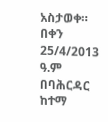አስታወቀ።
በቀን 25/4/2013 ዓ.ም በባሕርዳር ከተማ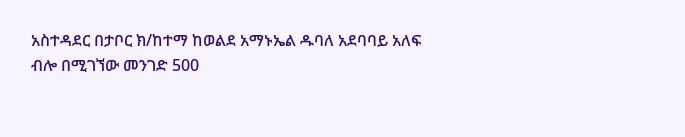አስተዳደር በታቦር ክ/ከተማ ከወልደ አማኑኤል ዱባለ አደባባይ አለፍ ብሎ በሚገኘው መንገድ 500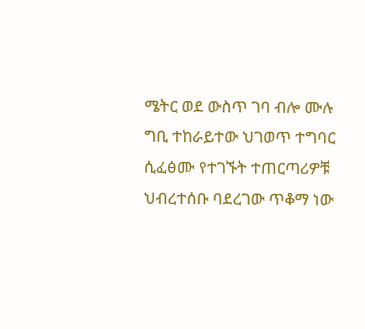ሜትር ወደ ውስጥ ገባ ብሎ ሙሉ ግቢ ተከራይተው ህገወጥ ተግባር ሲፈፅሙ የተገኙት ተጠርጣሪዎቹ ህብረተሰቡ ባደረገው ጥቆማ ነው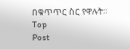በቁጥጥር ስር የዋሉት።
Top
Post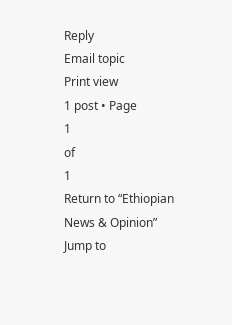Reply
Email topic
Print view
1 post • Page
1
of
1
Return to “Ethiopian News & Opinion”
Jump to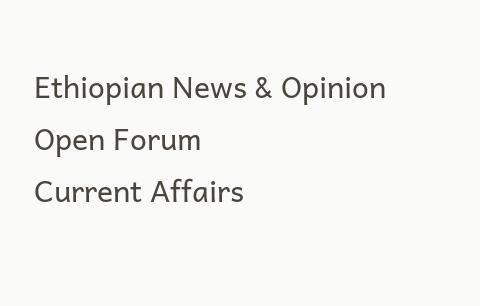Ethiopian News & Opinion
Open Forum
Current Affairs